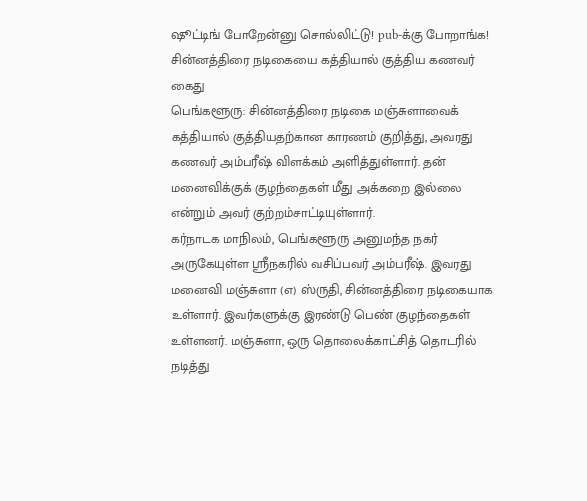ஷூட்டிங் போறேன்னு சொல்லிட்டு! pub-க்கு போறாங்க! சின்னத்திரை நடிகையை கத்தியால் குத்திய கணவர் கைது
பெங்களூரு: சின்னத்திரை நடிகை மஞ்சுளாவைக் கத்தியால் குத்தியதற்கான காரணம் குறித்து, அவரது கணவர் அம்பரீஷ் விளக்கம் அளித்துள்ளார். தன் மனைவிக்குக் குழந்தைகள் மீது அக்கறை இல்லை என்றும் அவர் குற்றம்சாட்டியுள்ளார்.
கர்நாடக மாநிலம், பெங்களூரு அனுமந்த நகர் அருகேயுள்ள ஸ்ரீநகரில் வசிப்பவர் அம்பரீஷ். இவரது மனைவி மஞ்சுளா (எ) ஸ்ருதி, சின்னத்திரை நடிகையாக உள்ளார். இவர்களுக்கு இரண்டு பெண் குழந்தைகள் உள்ளனர். மஞ்சுளா, ஒரு தொலைக்காட்சித் தொடரில் நடித்து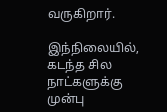வருகிறார்.

இந்நிலையில், கடந்த சில நாட்களுக்கு முன்பு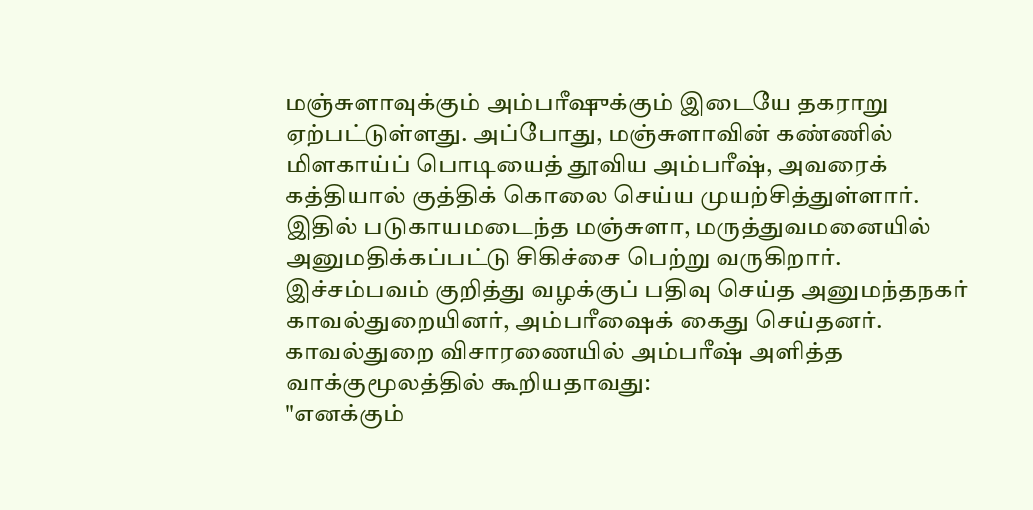மஞ்சுளாவுக்கும் அம்பரீஷுக்கும் இடையே தகராறு ஏற்பட்டுள்ளது. அப்போது, மஞ்சுளாவின் கண்ணில் மிளகாய்ப் பொடியைத் தூவிய அம்பரீஷ், அவரைக் கத்தியால் குத்திக் கொலை செய்ய முயற்சித்துள்ளார். இதில் படுகாயமடைந்த மஞ்சுளா, மருத்துவமனையில் அனுமதிக்கப்பட்டு சிகிச்சை பெற்று வருகிறார். இச்சம்பவம் குறித்து வழக்குப் பதிவு செய்த அனுமந்தநகர் காவல்துறையினர், அம்பரீஷைக் கைது செய்தனர்.
காவல்துறை விசாரணையில் அம்பரீஷ் அளித்த வாக்குமூலத்தில் கூறியதாவது:
"எனக்கும்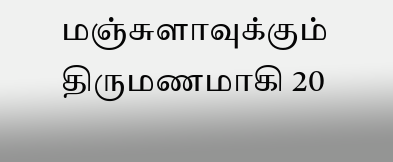மஞ்சுளாவுக்கும் திருமணமாகி 20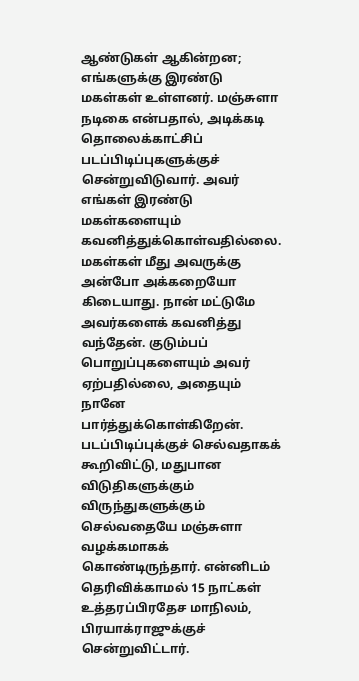ஆண்டுகள் ஆகின்றன; எங்களுக்கு இரண்டு மகள்கள் உள்ளனர். மஞ்சுளா நடிகை என்பதால், அடிக்கடி தொலைக்காட்சிப் படப்பிடிப்புகளுக்குச் சென்றுவிடுவார். அவர் எங்கள் இரண்டு மகள்களையும் கவனித்துக்கொள்வதில்லை. மகள்கள் மீது அவருக்கு அன்போ அக்கறையோ கிடையாது. நான் மட்டுமே அவர்களைக் கவனித்து வந்தேன். குடும்பப் பொறுப்புகளையும் அவர் ஏற்பதில்லை, அதையும் நானே பார்த்துக்கொள்கிறேன்.
படப்பிடிப்புக்குச் செல்வதாகக் கூறிவிட்டு, மதுபான விடுதிகளுக்கும் விருந்துகளுக்கும் செல்வதையே மஞ்சுளா வழக்கமாகக் கொண்டிருந்தார். என்னிடம் தெரிவிக்காமல் 15 நாட்கள் உத்தரப்பிரதேச மாநிலம், பிரயாக்ராஜுக்குச் சென்றுவிட்டார்.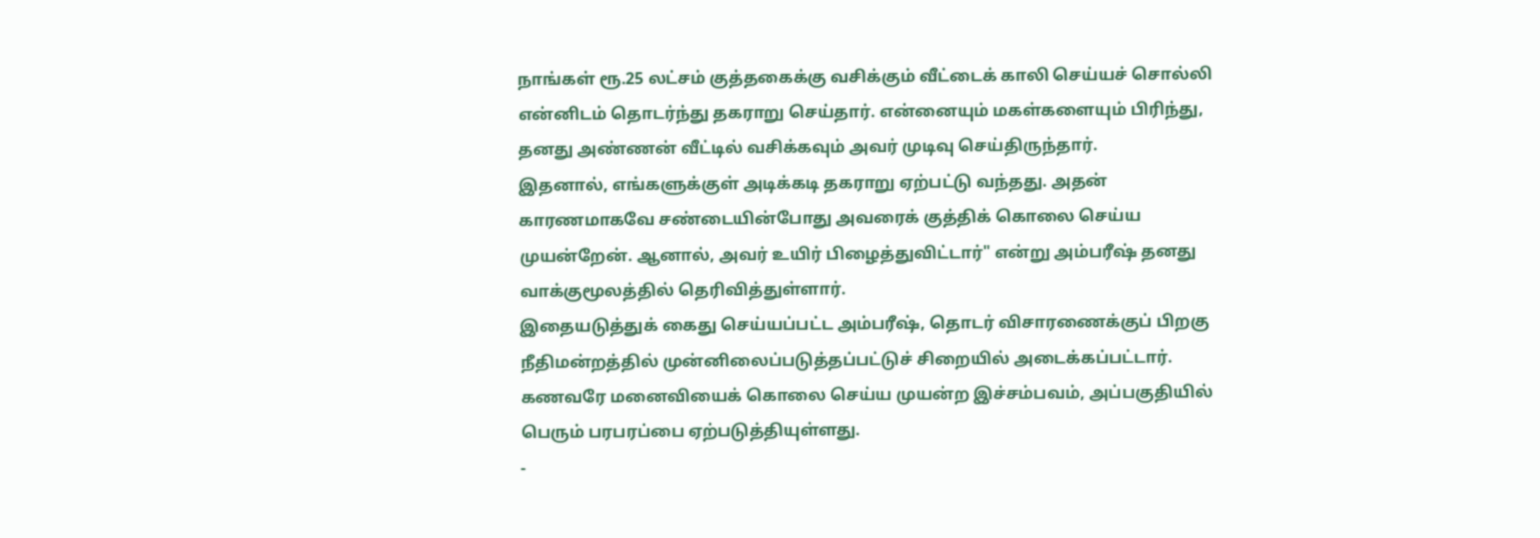நாங்கள் ரூ.25 லட்சம் குத்தகைக்கு வசிக்கும் வீட்டைக் காலி செய்யச் சொல்லி என்னிடம் தொடர்ந்து தகராறு செய்தார். என்னையும் மகள்களையும் பிரிந்து, தனது அண்ணன் வீட்டில் வசிக்கவும் அவர் முடிவு செய்திருந்தார்.
இதனால், எங்களுக்குள் அடிக்கடி தகராறு ஏற்பட்டு வந்தது. அதன் காரணமாகவே சண்டையின்போது அவரைக் குத்திக் கொலை செய்ய முயன்றேன். ஆனால், அவர் உயிர் பிழைத்துவிட்டார்" என்று அம்பரீஷ் தனது வாக்குமூலத்தில் தெரிவித்துள்ளார்.
இதையடுத்துக் கைது செய்யப்பட்ட அம்பரீஷ், தொடர் விசாரணைக்குப் பிறகு நீதிமன்றத்தில் முன்னிலைப்படுத்தப்பட்டுச் சிறையில் அடைக்கப்பட்டார். கணவரே மனைவியைக் கொலை செய்ய முயன்ற இச்சம்பவம், அப்பகுதியில் பெரும் பரபரப்பை ஏற்படுத்தியுள்ளது.
-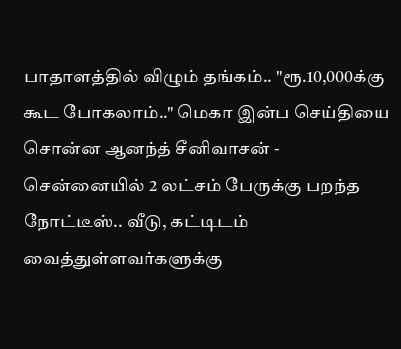பாதாளத்தில் விழும் தங்கம்.. "ரூ.10,000க்கு கூட போகலாம்.." மெகா இன்ப செய்தியை சொன்ன ஆனந்த் சீனிவாசன் -
சென்னையில் 2 லட்சம் பேருக்கு பறந்த நோட்டீஸ்.. வீடு, கட்டிடம் வைத்துள்ளவர்களுக்கு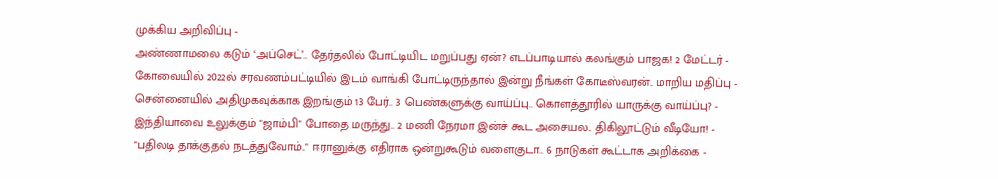முக்கிய அறிவிப்பு -
அண்ணாமலை கடும் ‘அப்செட்’.. தேர்தலில் போட்டியிட மறுப்பது ஏன்? எடப்பாடியால் கலங்கும் பாஜக! 2 மேட்டர் -
கோவையில் 2022ல் சரவணம்பட்டியில் இடம் வாங்கி போட்டிருந்தால் இன்று நீங்கள் கோடீஸ்வரன்.. மாறிய மதிப்பு -
சென்னையில் அதிமுகவுக்காக இறங்கும் 13 பேர்.. 3 பெண்களுக்கு வாய்ப்பு.. கொளத்தூரில் யாருக்கு வாய்ப்பு? -
இந்தியாவை உலுக்கும் "ஜாம்பி" போதை மருந்து.. 2 மணி நேரமா இன்ச் கூட அசையல.. திகிலூட்டும் வீடியோ! -
"பதிலடி தாக்குதல் நடத்துவோம்.." ஈரானுக்கு எதிராக ஒன்றுகூடும் வளைகுடா.. 6 நாடுகள் கூட்டாக அறிக்கை -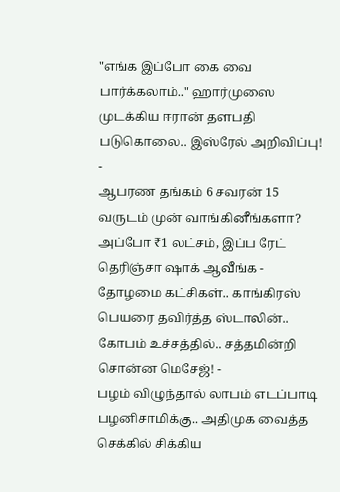"எங்க இப்போ கை வை பார்க்கலாம்.." ஹார்முஸை முடக்கிய ஈரான் தளபதி படுகொலை.. இஸ்ரேல் அறிவிப்பு! -
ஆபரண தங்கம் 6 சவரன் 15 வருடம் முன் வாங்கினீங்களா? அப்போ ₹1 லட்சம், இப்ப ரேட் தெரிஞ்சா ஷாக் ஆவீங்க -
தோழமை கட்சிகள்.. காங்கிரஸ் பெயரை தவிர்த்த ஸ்டாலின்.. கோபம் உச்சத்தில்.. சத்தமின்றி சொன்ன மெசேஜ்! -
பழம் விழுந்தால் லாபம் எடப்பாடி பழனிசாமிக்கு.. அதிமுக வைத்த செக்கில் சிக்கிய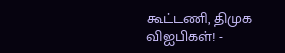கூட்டணி, திமுக விஐபிகள்! -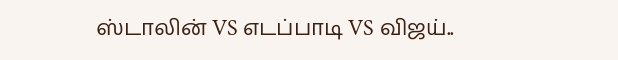ஸ்டாலின் VS எடப்பாடி VS விஜய்..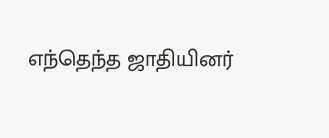எந்தெந்த ஜாதியினர்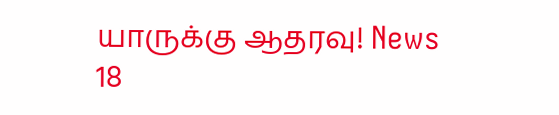யாருக்கு ஆதரவு! News 18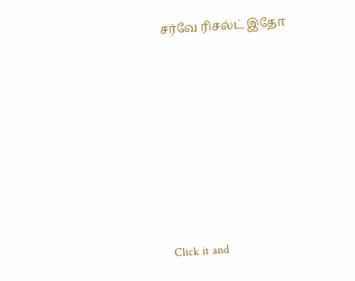சர்வே ரிசல்ட் இதோ












Click it and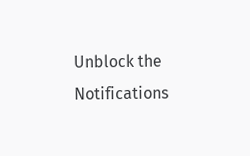Unblock the Notifications